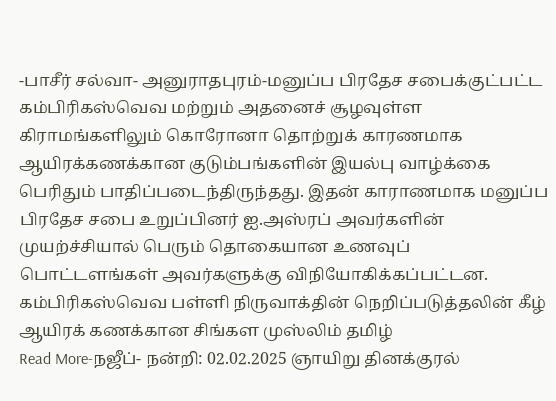-பாசீர் சல்வா- அனுராதபுரம்-மனுப்ப பிரதேச சபைக்குட்பட்ட கம்பிரிகஸ்வெவ மற்றும் அதனைச் சூழவுள்ள கிராமங்களிலும் கொரோனா தொற்றுக் காரணமாக ஆயிரக்கணக்கான குடும்பங்களின் இயல்பு வாழ்க்கை பெரிதும் பாதிப்படைந்திருந்தது. இதன் காராணமாக மனுப்ப பிரதேச சபை உறுப்பினர் ஐ.அஸ்ரப் அவர்களின் முயற்ச்சியால் பெரும் தொகையான உணவுப் பொட்டளங்கள் அவர்களுக்கு விநியோகிக்கப்பட்டன. கம்பிரிகஸ்வெவ பள்ளி நிருவாக்தின் நெறிப்படுத்தலின் கீழ் ஆயிரக் கணக்கான சிங்கள முஸ்லிம் தமிழ்
Read More-நஜீப்- நன்றி: 02.02.2025 ஞாயிறு தினக்குரல்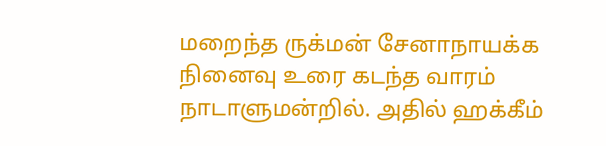மறைந்த ருக்மன் சேனாநாயக்க நினைவு உரை கடந்த வாரம் நாடாளுமன்றில். அதில் ஹக்கீம்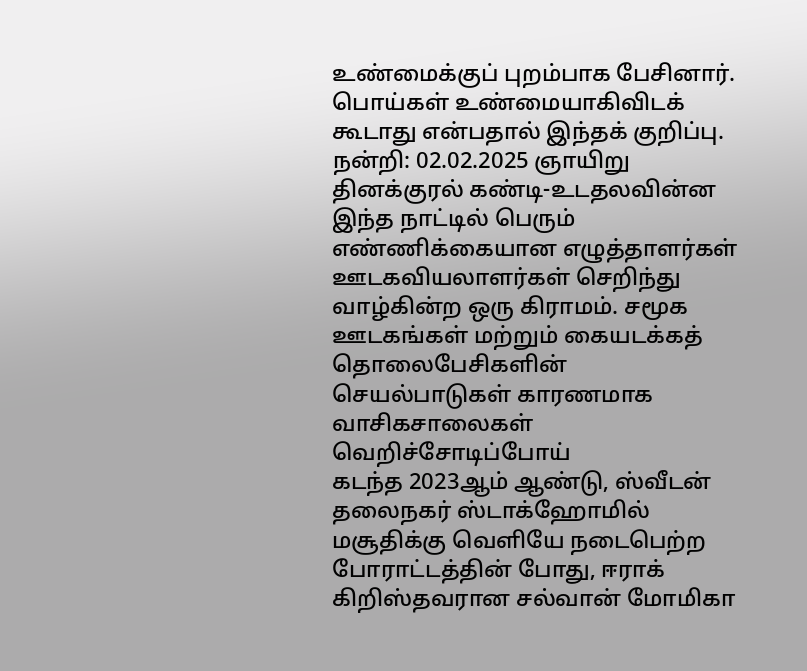உண்மைக்குப் புறம்பாக பேசினார். பொய்கள் உண்மையாகிவிடக் கூடாது என்பதால் இந்தக் குறிப்பு.
நன்றி: 02.02.2025 ஞாயிறு தினக்குரல் கண்டி-உடதலவின்ன இந்த நாட்டில் பெரும் எண்ணிக்கையான எழுத்தாளர்கள் ஊடகவியலாளர்கள் செறிந்து வாழ்கின்ற ஒரு கிராமம். சமூக ஊடகங்கள் மற்றும் கையடக்கத் தொலைபேசிகளின் செயல்பாடுகள் காரணமாக வாசிகசாலைகள் வெறிச்சோடிப்போய்
கடந்த 2023ஆம் ஆண்டு, ஸ்வீடன் தலைநகர் ஸ்டாக்ஹோமில் மசூதிக்கு வெளியே நடைபெற்ற போராட்டத்தின் போது, ஈராக் கிறிஸ்தவரான சல்வான் மோமிகா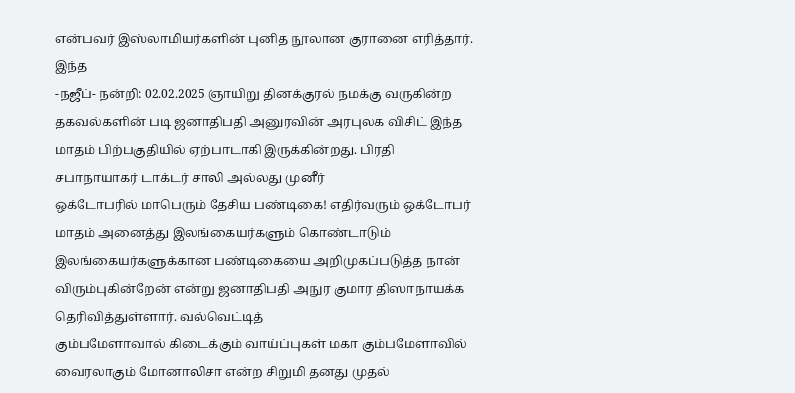என்பவர் இஸ்லாமியர்களின் புனித நூலான குரானை எரித்தார். இந்த
-நஜீப்- நன்றி: 02.02.2025 ஞாயிறு தினக்குரல் நமக்கு வருகின்ற தகவல்களின் படி ஜனாதிபதி அனுரவின் அரபுலக விசிட் இந்த மாதம் பிற்பகுதியில் ஏற்பாடாகி இருக்கின்றது. பிரதி சபாநாயாகர் டாக்டர் சாலி அல்லது முனீர்
ஒக்டோபரில் மாபெரும் தேசிய பண்டிகை! எதிர்வரும் ஒக்டோபர் மாதம் அனைத்து இலங்கையர்களும் கொண்டாடும் இலங்கையர்களுக்கான பண்டிகையை அறிமுகப்படுத்த நான் விரும்புகின்றேன் என்று ஜனாதிபதி அநுர குமார திஸாநாயக்க தெரிவித்துள்ளார். வல்வெட்டித்
கும்பமேளாவால் கிடைக்கும் வாய்ப்புகள் மகா கும்பமேளாவில் வைரலாகும் மோனாலிசா என்ற சிறுமி தனது முதல்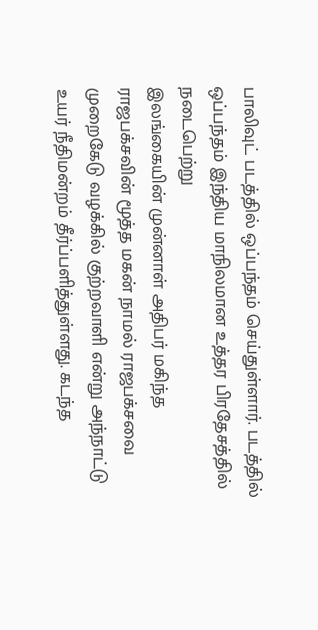பாலிவுட் படத்தில் ஒப்பந்தம் செய்துள்ளார். படத்தில் ஒப்பந்தம் இந்திய மாநிலமான உத்தர பிரதேசத்தில் நடைபெற்று
இலங்கையின் முன்னாள் அதிபர் மகிந்த ராஜபக்சவின் மூத்த மகன் நாமல் ராஜபக்சவை முறைகேடு வழக்கில் குற்றவாளி என்று அந்நாட்டு உயர் நீதிமன்றம் தீர்ப்பளித்துள்ளது. கடந்த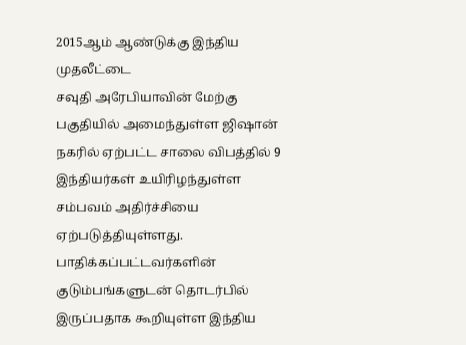2015ஆம் ஆண்டுக்கு இந்திய முதலீட்டை
சவுதி அரேபியாவின் மேற்கு பகுதியில் அமைந்துள்ள ஜிஷான் நகரில் ஏற்பட்ட சாலை விபத்தில் 9 இந்தியர்கள் உயிரிழந்துள்ள சம்பவம் அதிர்ச்சியை ஏற்படுத்தியுள்ளது. பாதிக்கப்பட்டவர்களின் குடும்பங்களுடன் தொடர்பில் இருப்பதாக கூறியுள்ள இந்திய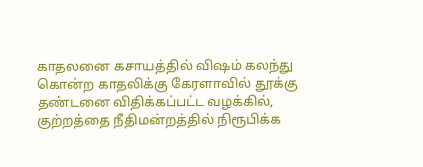காதலனை கசாயத்தில் விஷம் கலந்து கொன்ற காதலிக்கு கேரளாவில் தூக்கு தண்டனை விதிக்கப்பட்ட வழக்கில், குற்றத்தை நீதிமன்றத்தில் நிரூபிக்க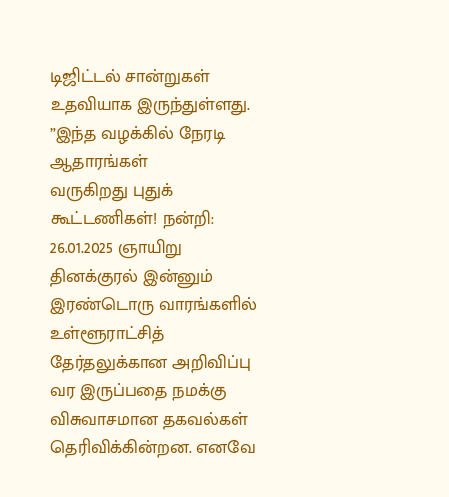டிஜிட்டல் சான்றுகள் உதவியாக இருந்துள்ளது. ”இந்த வழக்கில் நேரடி ஆதாரங்கள்
வருகிறது புதுக் கூட்டணிகள்! நன்றி: 26.01.2025 ஞாயிறு தினக்குரல் இன்னும் இரண்டொரு வாரங்களில் உள்ளூராட்சித் தேர்தலுக்கான அறிவிப்பு வர இருப்பதை நமக்கு விசுவாசமான தகவல்கள் தெரிவிக்கின்றன. எனவே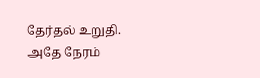தேர்தல் உறுதி. அதே நேரம்